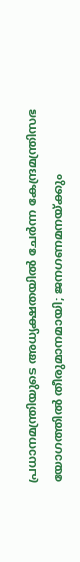പ്രധാനമന്ത്രിയുടെ അധ്യക്ഷതയിൽ ചേർന്ന കേന്ദ്രമന്ത്രിസഭ യോഗത്തിൽ തീരുമാനമായി; ജനഗണമനയ്ക്കും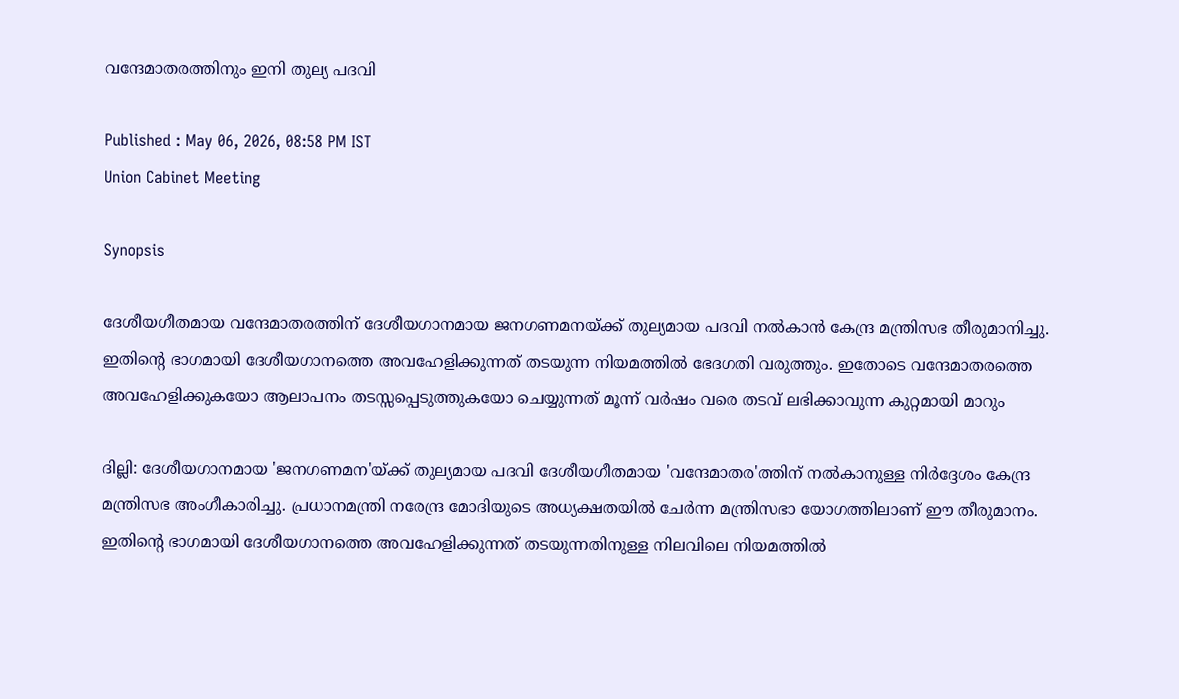വന്ദേമാതരത്തിനും ഇനി തുല്യ പദവി

Published : May 06, 2026, 08:58 PM IST
Union Cabinet Meeting

Synopsis

ദേശീയഗീതമായ വന്ദേമാതരത്തിന് ദേശീയഗാനമായ ജനഗണമനയ്ക്ക് തുല്യമായ പദവി നൽകാൻ കേന്ദ്ര മന്ത്രിസഭ തീരുമാനിച്ചു. ഇതിന്റെ ഭാഗമായി ദേശീയഗാനത്തെ അവഹേളിക്കുന്നത് തടയുന്ന നിയമത്തിൽ ഭേദഗതി വരുത്തും. ഇതോടെ വന്ദേമാതരത്തെ അവഹേളിക്കുകയോ ആലാപനം തടസ്സപ്പെടുത്തുകയോ ചെയ്യുന്നത് മൂന്ന് വർഷം വരെ തടവ് ലഭിക്കാവുന്ന കുറ്റമായി മാറും

ദില്ലി: ദേശീയഗാനമായ 'ജനഗണമന'യ്ക്ക് തുല്യമായ പദവി ദേശീയഗീതമായ 'വന്ദേമാതര'ത്തിന് നൽകാനുള്ള നിർദ്ദേശം കേന്ദ്ര മന്ത്രിസഭ അംഗീകാരിച്ചു. പ്രധാനമന്ത്രി നരേന്ദ്ര മോദിയുടെ അധ്യക്ഷതയിൽ ചേർന്ന മന്ത്രിസഭാ യോഗത്തിലാണ് ഈ തീരുമാനം. ഇതിൻ്റെ ഭാഗമായി ദേശീയഗാനത്തെ അവഹേളിക്കുന്നത് തടയുന്നതിനുള്ള നിലവിലെ നിയമത്തിൽ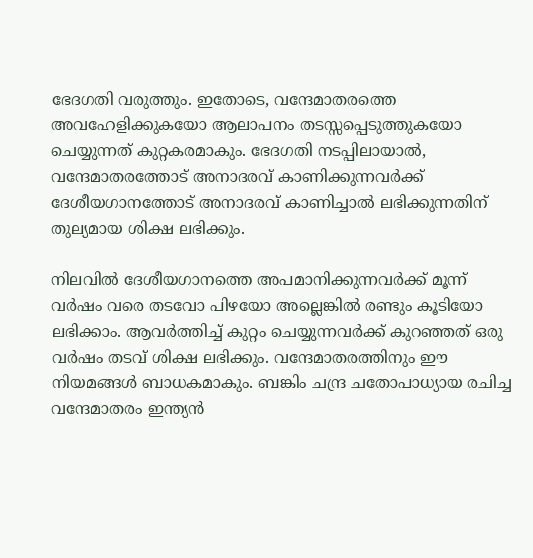ഭേദഗതി വരുത്തും. ഇതോടെ, വന്ദേമാതരത്തെ അവഹേളിക്കുകയോ ആലാപനം തടസ്സപ്പെടുത്തുകയോ ചെയ്യുന്നത് കുറ്റകരമാകും. ഭേദഗതി നടപ്പിലായാൽ, വന്ദേമാതരത്തോട് അനാദരവ് കാണിക്കുന്നവർക്ക് ദേശീയഗാനത്തോട് അനാദരവ് കാണിച്ചാൽ ലഭിക്കുന്നതിന് തുല്യമായ ശിക്ഷ ലഭിക്കും.

നിലവിൽ ദേശീയഗാനത്തെ അപമാനിക്കുന്നവർക്ക് മൂന്ന് വർഷം വരെ തടവോ പിഴയോ അല്ലെങ്കിൽ രണ്ടും കൂടിയോ ലഭിക്കാം. ആവർത്തിച്ച് കുറ്റം ചെയ്യുന്നവർക്ക് കുറഞ്ഞത് ഒരു വർഷം തടവ് ശിക്ഷ ലഭിക്കും. വന്ദേമാതരത്തിനും ഈ നിയമങ്ങൾ ബാധകമാകും. ബങ്കിം ചന്ദ്ര ചതോപാധ്യായ രചിച്ച വന്ദേമാതരം ഇന്ത്യൻ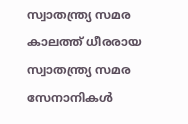സ്വാതന്ത്ര്യ സമര കാലത്ത് ധീരരായ സ്വാതന്ത്ര്യ സമര സേനാനികൾ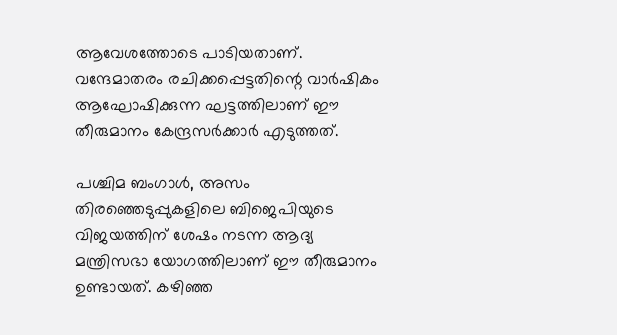ആവേശത്തോടെ പാടിയതാണ്. വന്ദേമാതരം രചിക്കപ്പെട്ടതിന്റെ വാർഷികം ആഘോഷിക്കുന്ന ഘട്ടത്തിലാണ് ഈ തീരുമാനം കേന്ദ്രസർക്കാർ എടുത്തത്.

പശ്ചിമ ബംഗാൾ, അസം തിരഞ്ഞെടുപ്പുകളിലെ ബിജെപിയുടെ വിജയത്തിന് ശേഷം നടന്ന ആദ്യ മന്ത്രിസഭാ യോഗത്തിലാണ് ഈ തീരുമാനം ഉണ്ടായത്. കഴിഞ്ഞ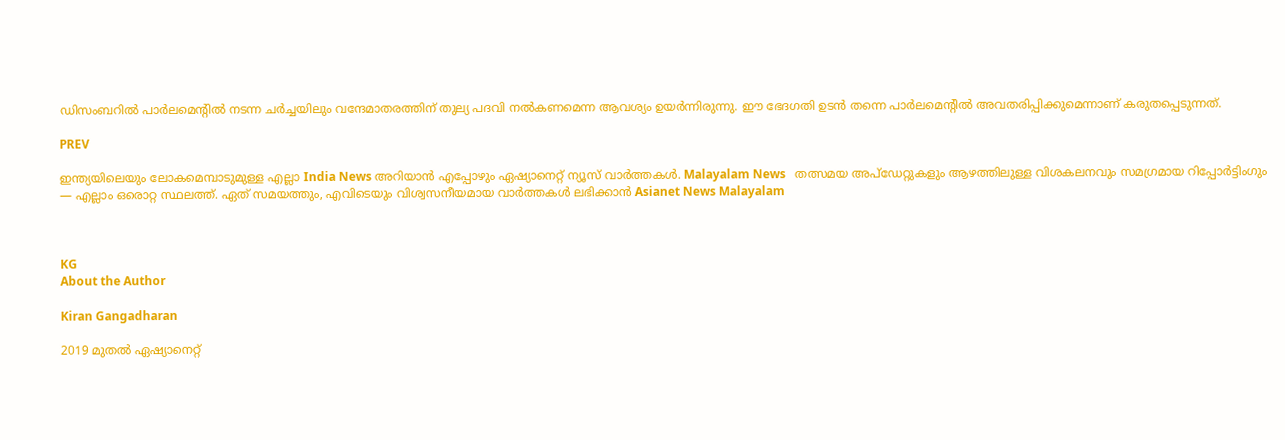ഡിസംബറിൽ പാർലമെന്റിൽ നടന്ന ചർച്ചയിലും വന്ദേമാതരത്തിന് തുല്യ പദവി നൽകണമെന്ന ആവശ്യം ഉയർന്നിരുന്നു. ഈ ഭേദഗതി ഉടൻ തന്നെ പാർലമെന്റിൽ അവതരിപ്പിക്കുമെന്നാണ് കരുതപ്പെടുന്നത്.

PREV

ഇന്ത്യയിലെയും ലോകമെമ്പാടുമുള്ള എല്ലാ India News അറിയാൻ എപ്പോഴും ഏഷ്യാനെറ്റ് ന്യൂസ് വാർത്തകൾ. Malayalam News   തത്സമയ അപ്‌ഡേറ്റുകളും ആഴത്തിലുള്ള വിശകലനവും സമഗ്രമായ റിപ്പോർട്ടിംഗും — എല്ലാം ഒരൊറ്റ സ്ഥലത്ത്. ഏത് സമയത്തും, എവിടെയും വിശ്വസനീയമായ വാർത്തകൾ ലഭിക്കാൻ Asianet News Malayalam



KG
About the Author

Kiran Gangadharan

2019 മുതല്‍ ഏഷ്യാനെറ്റ്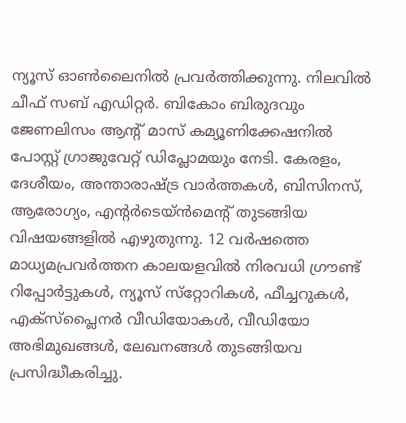ന്യൂസ് ഓണ്‍ലൈനില്‍ പ്രവര്‍ത്തിക്കുന്നു. നിലവില്‍ ചീഫ് സബ് എഡിറ്റർ. ബികോം ബിരുദവും ജേണലിസം ആൻ്റ് മാസ് കമ്യൂണിക്കേഷനിൽ പോസ്റ്റ് ഗ്രാജുവേറ്റ് ഡിപ്ലോമയും നേടി. കേരളം, ദേശീയം, അന്താരാഷ്ട്ര വാര്‍ത്തകള്‍, ബിസിനസ്, ആരോഗ്യം, എന്റർടെയ്ൻമെൻ്റ് തുടങ്ങിയ വിഷയങ്ങളില്‍ എഴുതുന്നു. 12 വര്‍ഷത്തെ മാധ്യമപ്രവര്‍ത്തന കാലയളവില്‍ നിരവധി ഗ്രൗണ്ട് റിപ്പോര്‍ട്ടുകള്‍, ന്യൂസ് സ്‌റ്റോറികള്‍, ഫീച്ചറുകള്‍, എക്‌സ്‌പ്ലൈന‍ർ വീഡിയോകൾ, വീഡിയോ അഭിമുഖങ്ങള്‍, ലേഖനങ്ങള്‍ തുടങ്ങിയവ പ്രസിദ്ധീകരിച്ചു.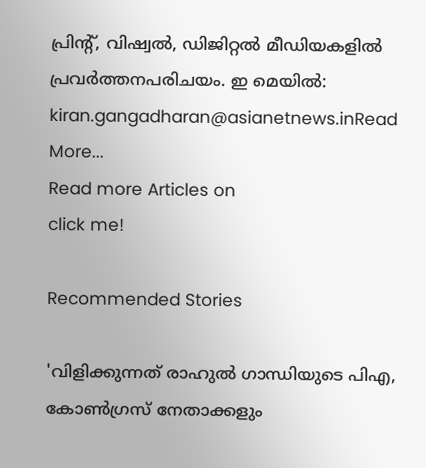പ്രിന്റ്, വിഷ്വല്‍, ഡിജിറ്റല്‍ മീഡിയകളില്‍ പ്രവര്‍ത്തനപരിചയം. ഇ മെയില്‍: kiran.gangadharan@asianetnews.inRead More...
Read more Articles on
click me!

Recommended Stories

'വിളിക്കുന്നത് രാഹുൽ ഗാന്ധിയുടെ പിഎ, കോണ്‍ഗ്രസ് നേതാക്കളും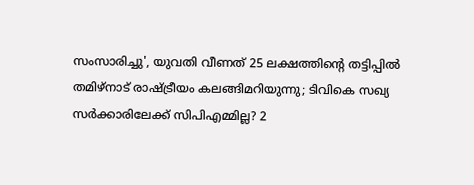സംസാരിച്ചു', യുവതി വീണത് 25 ലക്ഷത്തിന്‍റെ തട്ടിപ്പിൽ
തമിഴ്‌നാട് രാഷ്ട്രീയം കലങ്ങിമറിയുന്നു; ടിവികെ സഖ്യ സർക്കാരിലേക്ക് സിപിഎമ്മില്ല? 2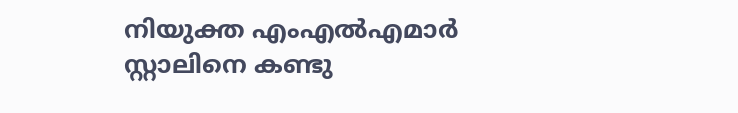നിയുക്ത എംഎൽഎമാർ സ്റ്റാലിനെ കണ്ടു